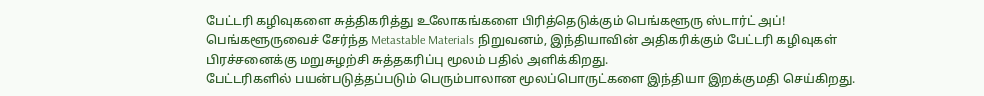பேட்டரி கழிவுகளை சுத்திகரித்து உலோகங்களை பிரித்தெடுக்கும் பெங்களூரு ஸ்டார்ட் அப்!
பெங்களூருவைச் சேர்ந்த Metastable Materials நிறுவனம், இந்தியாவின் அதிகரிக்கும் பேட்டரி கழிவுகள் பிரச்சனைக்கு மறுசுழற்சி சுத்தகரிப்பு மூலம் பதில் அளிக்கிறது.
பேட்டரிகளில் பயன்படுத்தப்படும் பெரும்பாலான மூலப்பொருட்களை இந்தியா இறக்குமதி செய்கிறது.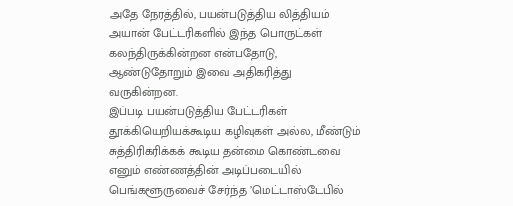அதே நேரத்தில், பயன்படுத்திய லித்தியம் அயான் பேட்டரிகளில் இந்த பொருட்கள் கலந்திருக்கின்றன என்பதோடு, ஆண்டுதோறும் இவை அதிகரித்து வருகின்றன.
இப்படி பயன்படுத்திய பேட்டரிகள் தூக்கியெறியக்கூடிய கழிவுகள் அல்ல, மீண்டும் சுத்திரிகரிக்கக் கூடிய தன்மை கொண்டவை எனும் எண்ணத்தின் அடிப்படையில் பெங்களூருவைச் சேர்ந்த ’மெட்டாஸ்டேபில்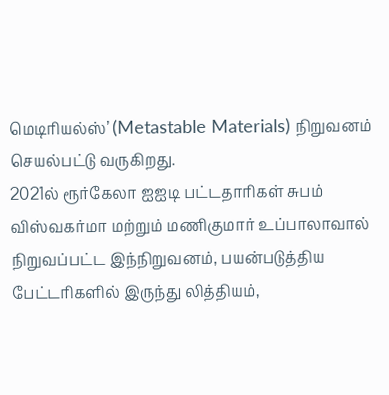மெடிரியல்ஸ்’ (Metastable Materials) நிறுவனம் செயல்பட்டு வருகிறது.
2021ல் ரூர்கேலா ஐஐடி பட்டதாரிகள் சுபம் விஸ்வகர்மா மற்றும் மணிகுமார் உப்பாலாவால் நிறுவப்பட்ட இந்நிறுவனம், பயன்படுத்திய பேட்டரிகளில் இருந்து லித்தியம்,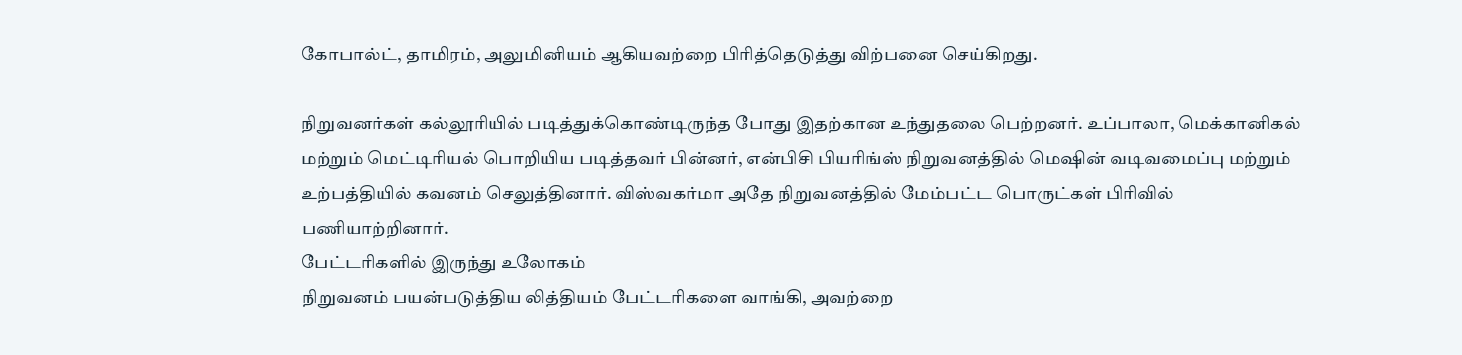கோபால்ட், தாமிரம், அலுமினியம் ஆகியவற்றை பிரித்தெடுத்து விற்பனை செய்கிறது.

நிறுவனர்கள் கல்லூரியில் படித்துக்கொண்டிருந்த போது இதற்கான உந்துதலை பெற்றனர். உப்பாலா, மெக்கானிகல் மற்றும் மெட்டிரியல் பொறியிய படித்தவர் பின்னர், என்பிசி பியரிங்ஸ் நிறுவனத்தில் மெஷின் வடிவமைப்பு மற்றும் உற்பத்தியில் கவனம் செலுத்தினார். விஸ்வகர்மா அதே நிறுவனத்தில் மேம்பட்ட பொருட்கள் பிரிவில் பணியாற்றினார்.
பேட்டரிகளில் இருந்து உலோகம்
நிறுவனம் பயன்படுத்திய லித்தியம் பேட்டரிகளை வாங்கி, அவற்றை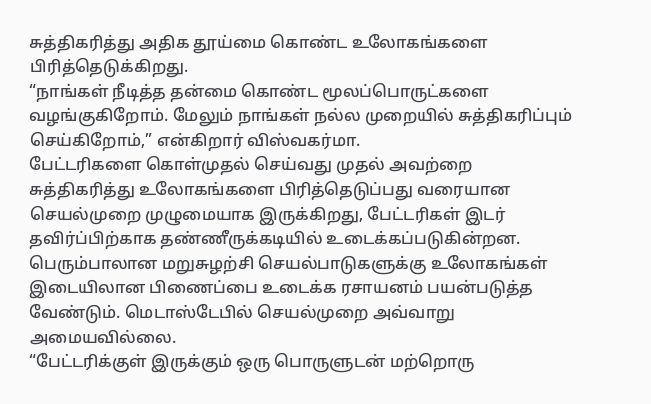சுத்திகரித்து அதிக தூய்மை கொண்ட உலோகங்களை பிரித்தெடுக்கிறது.
“நாங்கள் நீடித்த தன்மை கொண்ட மூலப்பொருட்களை வழங்குகிறோம். மேலும் நாங்கள் நல்ல முறையில் சுத்திகரிப்பும் செய்கிறோம்,” என்கிறார் விஸ்வகர்மா.
பேட்டரிகளை கொள்முதல் செய்வது முதல் அவற்றை சுத்திகரித்து உலோகங்களை பிரித்தெடுப்பது வரையான செயல்முறை முழுமையாக இருக்கிறது, பேட்டரிகள் இடர் தவிர்ப்பிற்காக தண்ணீருக்கடியில் உடைக்கப்படுகின்றன.
பெரும்பாலான மறுசுழற்சி செயல்பாடுகளுக்கு உலோகங்கள் இடையிலான பிணைப்பை உடைக்க ரசாயனம் பயன்படுத்த வேண்டும். மெடாஸ்டேபில் செயல்முறை அவ்வாறு அமையவில்லை.
“பேட்டரிக்குள் இருக்கும் ஒரு பொருளுடன் மற்றொரு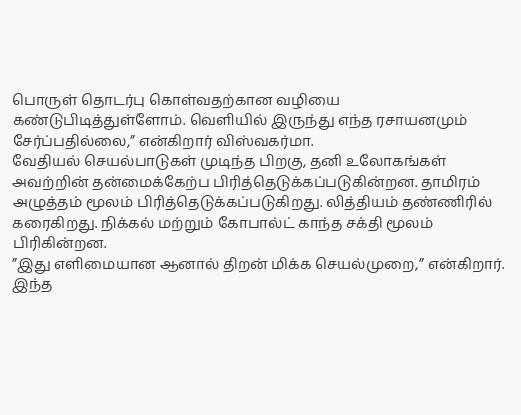பொருள் தொடர்பு கொள்வதற்கான வழியை கண்டுபிடித்துள்ளோம். வெளியில் இருந்து எந்த ரசாயனமும் சேர்ப்பதில்லை,” என்கிறார் விஸ்வகர்மா.
வேதியல் செயல்பாடுகள் முடிந்த பிறகு, தனி உலோகங்கள் அவற்றின் தன்மைக்கேற்ப பிரித்தெடுக்கப்படுகின்றன. தாமிரம் அழுத்தம் மூலம் பிரித்தெடுக்கப்படுகிறது. லித்தியம் தண்ணிரில் கரைகிறது. நிக்கல் மற்றும் கோபால்ட் காந்த சக்தி மூலம் பிரிகின்றன.
”இது எளிமையான ஆனால் திறன் மிக்க செயல்முறை,” என்கிறார்.
இந்த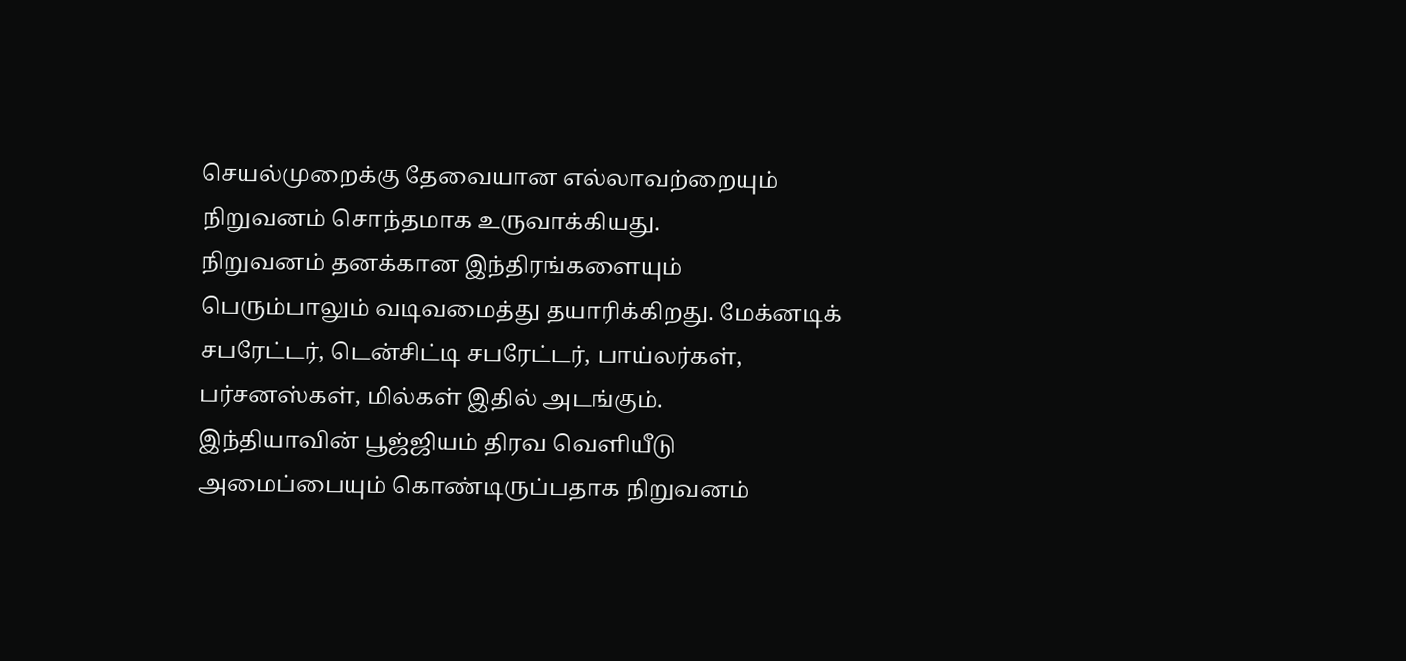செயல்முறைக்கு தேவையான எல்லாவற்றையும் நிறுவனம் சொந்தமாக உருவாக்கியது.
நிறுவனம் தனக்கான இந்திரங்களையும் பெரும்பாலும் வடிவமைத்து தயாரிக்கிறது. மேக்னடிக் சபரேட்டர், டென்சிட்டி சபரேட்டர், பாய்லர்கள், பர்சனஸ்கள், மில்கள் இதில் அடங்கும்.
இந்தியாவின் பூஜ்ஜியம் திரவ வெளியீடு அமைப்பையும் கொண்டிருப்பதாக நிறுவனம்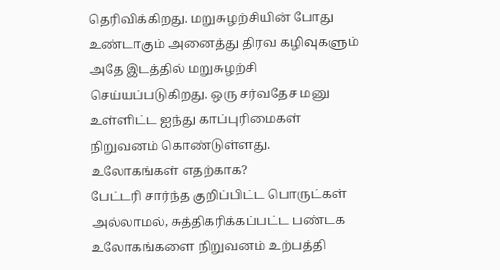தெரிவிக்கிறது. மறுசுழற்சியின் போது உண்டாகும் அனைத்து திரவ கழிவுகளும் அதே இடத்தில் மறுசுழற்சி செய்யப்படுகிறது. ஒரு சர்வதேச மனு உள்ளிட்ட ஐந்து காப்புரிமைகள் நிறுவனம் கொண்டுள்ளது.
உலோகங்கள் எதற்காக?
பேட்டரி சார்ந்த குறிப்பிட்ட பொருட்கள் அல்லாமல், சுத்திகரிக்கப்பட்ட பண்டக உலோகங்களை நிறுவனம் உற்பத்தி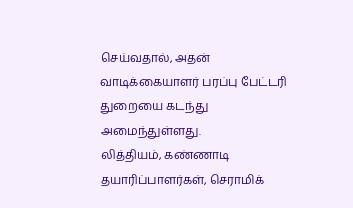செய்வதால், அதன் வாடிக்கையாளர் பரப்பு பேட்டரி துறையை கடந்து அமைந்துள்ளது.
லித்தியம், கண்ணாடி தயாரிப்பாளர்கள், செராமிக்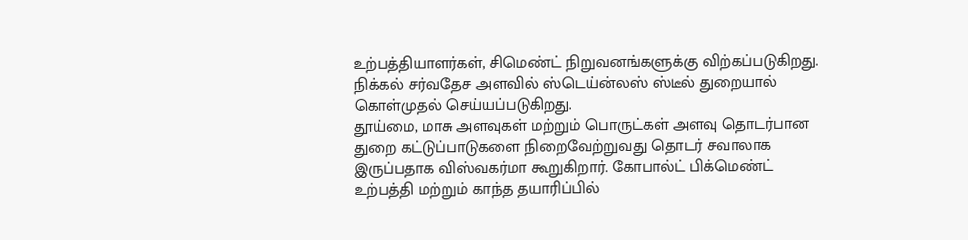உற்பத்தியாளர்கள், சிமெண்ட் நிறுவனங்களுக்கு விற்கப்படுகிறது. நிக்கல் சர்வதேச அளவில் ஸ்டெய்ன்லஸ் ஸ்டீல் துறையால் கொள்முதல் செய்யப்படுகிறது.
தூய்மை, மாசு அளவுகள் மற்றும் பொருட்கள் அளவு தொடர்பான துறை கட்டுப்பாடுகளை நிறைவேற்றுவது தொடர் சவாலாக இருப்பதாக விஸ்வகர்மா கூறுகிறார். கோபால்ட் பிக்மெண்ட் உற்பத்தி மற்றும் காந்த தயாரிப்பில்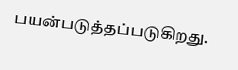பயன்படுத்தப்படுகிறது.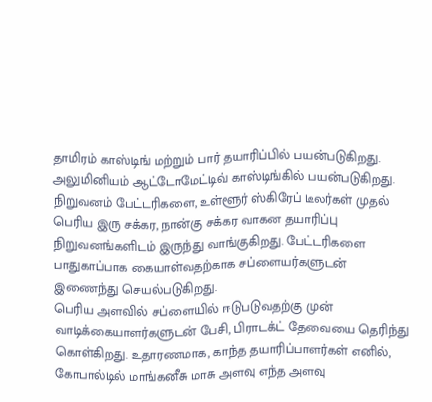தாமிரம் காஸ்டிங் மற்றும் பார் தயாரிப்பில் பயன்படுகிறது. அலுமினியம் ஆட்டோமேட்டிவ் காஸ்டிங்கில் பயன்படுகிறது.
நிறுவனம் பேட்டரிகளை, உள்ளூர் ஸ்கிரேப் டீலர்கள் முதல் பெரிய இரு சக்கர, நான்கு சக்கர வாகன தயாரிப்பு நிறுவனங்களிடம் இருந்து வாங்குகிறது. பேட்டரிகளை பாதுகாப்பாக கையாள்வதற்காக சப்ளையர்களுடன் இணைந்து செயல்படுகிறது.
பெரிய அளவில் சப்ளையில் ஈடுபடுவதற்கு முன் வாடிக்கையாளர்களுடன் பேசி, பிராடக்ட் தேவையை தெரிந்து கொள்கிறது. உதாரணமாக, காந்த தயாரிப்பாளர்கள் எனில், கோபால்டில் மாங்கனீசு மாசு அளவு எந்த அளவு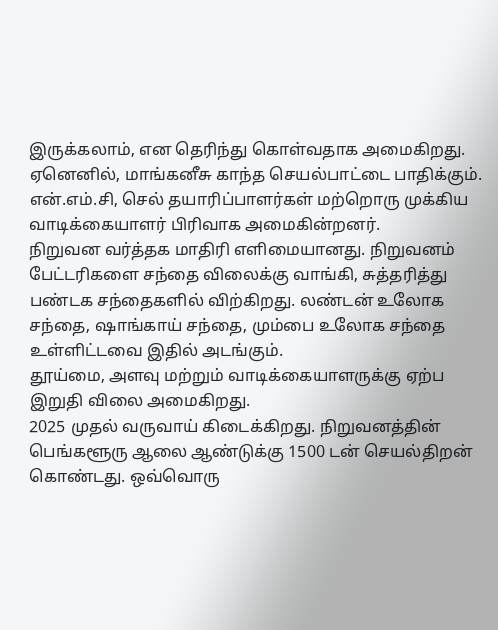இருக்கலாம், என தெரிந்து கொள்வதாக அமைகிறது. ஏனெனில், மாங்கனீசு காந்த செயல்பாட்டை பாதிக்கும். என்.எம்.சி, செல் தயாரிப்பாளர்கள் மற்றொரு முக்கிய வாடிக்கையாளர் பிரிவாக அமைகின்றனர்.
நிறுவன வர்த்தக மாதிரி எளிமையானது. நிறுவனம் பேட்டரிகளை சந்தை விலைக்கு வாங்கி, சுத்தரித்து பண்டக சந்தைகளில் விற்கிறது. லண்டன் உலோக சந்தை, ஷாங்காய் சந்தை, மும்பை உலோக சந்தை உள்ளிட்டவை இதில் அடங்கும்.
தூய்மை, அளவு மற்றும் வாடிக்கையாளருக்கு ஏற்ப இறுதி விலை அமைகிறது.
2025 முதல் வருவாய் கிடைக்கிறது. நிறுவனத்தின் பெங்களூரு ஆலை ஆண்டுக்கு 1500 டன் செயல்திறன் கொண்டது. ஒவ்வொரு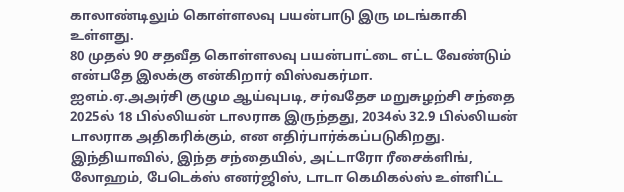காலாண்டிலும் கொள்ளலவு பயன்பாடு இரு மடங்காகி உள்ளது.
80 முதல் 90 சதவீத கொள்ளலவு பயன்பாட்டை எட்ட வேண்டும் என்பதே இலக்கு என்கிறார் விஸ்வகர்மா.
ஐஎம்.ஏ.அஅர்சி குழும ஆய்வுபடி, சர்வதேச மறுசுழற்சி சந்தை 2025ல் 18 பில்லியன் டாலராக இருந்தது, 2034ல் 32.9 பில்லியன் டாலராக அதிகரிக்கும், என எதிர்பார்க்கப்படுகிறது. இந்தியாவில், இந்த சந்தையில், அட்டாரோ ரீசைக்ளிங், லோஹம், பேடெக்ஸ் எனர்ஜிஸ், டாடா கெமிகல்ஸ் உள்ளிட்ட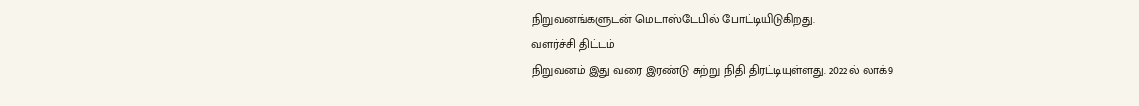நிறுவனங்களுடன் மெடாஸ்டேபில் போட்டியிடுகிறது.
வளர்ச்சி திட்டம்
நிறுவனம் இது வரை இரண்டு சுற்று நிதி திரட்டியுள்ளது. 2022ல் லாக்9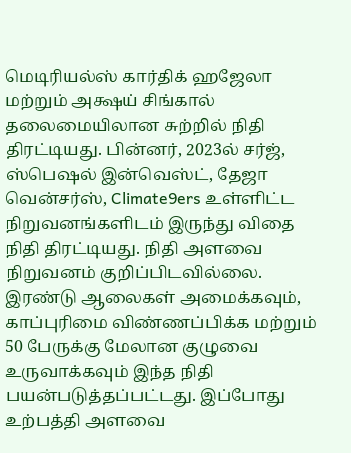மெடிரியல்ஸ் கார்திக் ஹஜேலா மற்றும் அக்ஷய் சிங்கால் தலைமையிலான சுற்றில் நிதி திரட்டியது. பின்னர், 2023ல் சர்ஜ், ஸ்பெஷல் இன்வெஸ்ட், தேஜா வென்சர்ஸ், Climate9ers உள்ளிட்ட நிறுவனங்களிடம் இருந்து விதை நிதி திரட்டியது. நிதி அளவை நிறுவனம் குறிப்பிடவில்லை.
இரண்டு ஆலைகள் அமைக்கவும், காப்புரிமை விண்ணப்பிக்க மற்றும் 50 பேருக்கு மேலான குழுவை உருவாக்கவும் இந்த நிதி பயன்படுத்தப்பட்டது. இப்போது உற்பத்தி அளவை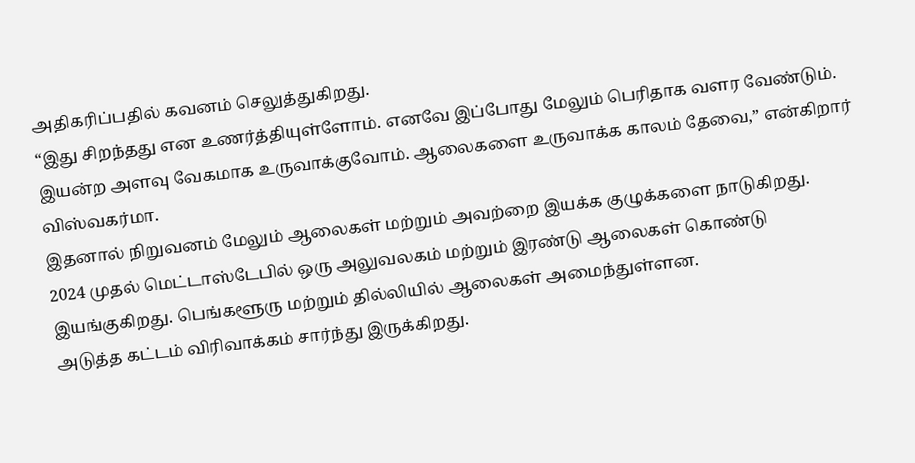அதிகரிப்பதில் கவனம் செலுத்துகிறது.
“இது சிறந்தது என உணர்த்தியுள்ளோம். எனவே இப்போது மேலும் பெரிதாக வளர வேண்டும். இயன்ற அளவு வேகமாக உருவாக்குவோம். ஆலைகளை உருவாக்க காலம் தேவை,” என்கிறார் விஸ்வகர்மா.
இதனால் நிறுவனம் மேலும் ஆலைகள் மற்றும் அவற்றை இயக்க குழுக்களை நாடுகிறது.
2024 முதல் மெட்டாஸ்டேபில் ஒரு அலுவலகம் மற்றும் இரண்டு ஆலைகள் கொண்டு இயங்குகிறது. பெங்களூரு மற்றும் தில்லியில் ஆலைகள் அமைந்துள்ளன.
அடுத்த கட்டம் விரிவாக்கம் சார்ந்து இருக்கிறது.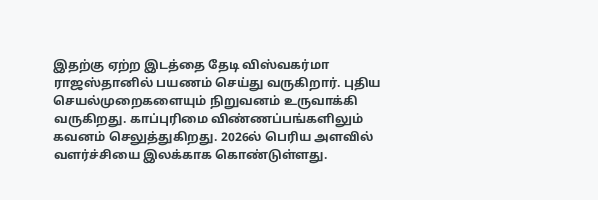இதற்கு ஏற்ற இடத்தை தேடி விஸ்வகர்மா ராஜஸ்தானில் பயணம் செய்து வருகிறார். புதிய செயல்முறைகளையும் நிறுவனம் உருவாக்கி வருகிறது. காப்புரிமை விண்ணப்பங்களிலும் கவனம் செலுத்துகிறது. 2026ல் பெரிய அளவில் வளர்ச்சியை இலக்காக கொண்டுள்ளது.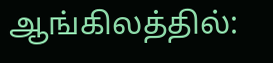ஆங்கிலத்தில்: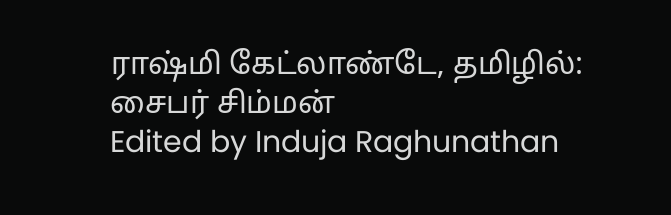ராஷ்மி கேட்லாண்டே, தமிழில்: சைபர் சிம்மன்
Edited by Induja Raghunathan